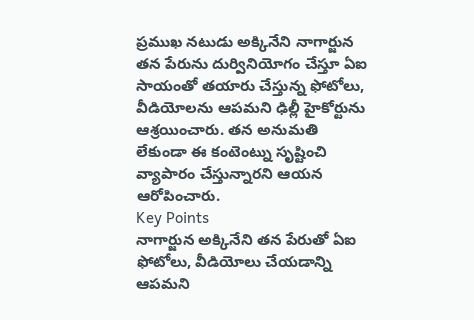ప్రముఖ నటుడు అక్కినేని నాగార్జున తన పేరును దుర్వినియోగం చేస్తూ ఏఐ సాయంతో తయారు చేస్తున్న ఫోటోలు, వీడియోలను ఆపమని ఢిల్లీ హైకోర్టును ఆశ్రయించారు. తన అనుమతి లేకుండా ఈ కంటెంట్ను సృష్టించి వ్యాపారం చేస్తున్నారని ఆయన ఆరోపించారు.
Key Points
నాగార్జున అక్కినేని తన పేరుతో ఏఐ ఫోటోలు, వీడియోలు చేయడాన్ని ఆపమని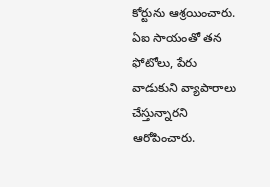కోర్టును ఆశ్రయించారు.
ఏఐ సాయంతో తన ఫోటోలు, పేరు వాడుకుని వ్యాపారాలు చేస్తున్నారని ఆరోపించారు.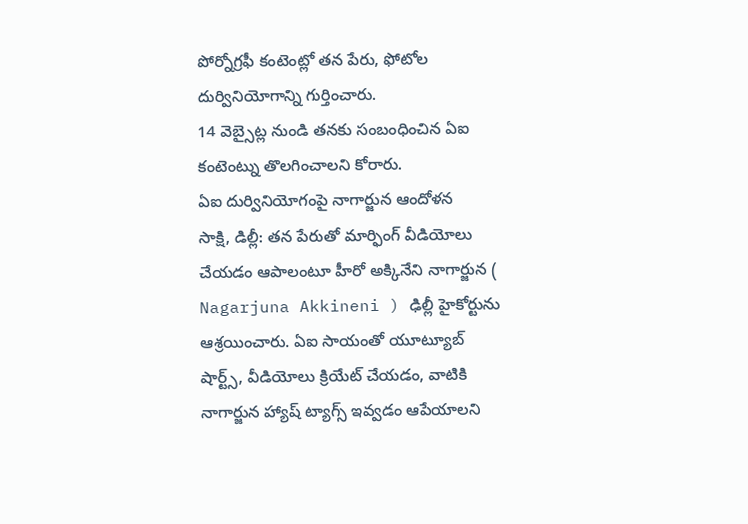పోర్నోగ్రఫీ కంటెంట్లో తన పేరు, ఫోటోల దుర్వినియోగాన్ని గుర్తించారు.
14 వెబ్సైట్ల నుండి తనకు సంబంధించిన ఏఐ కంటెంట్ను తొలగించాలని కోరారు.
ఏఐ దుర్వినియోగంపై నాగార్జున ఆందోళన
సాక్షి, డిల్లీ: తన పేరుతో మార్ఫింగ్ వీడియోలు చేయడం ఆపాలంటూ హీరో అక్కినేని నాగార్జున ( Nagarjuna Akkineni ) ఢిల్లీ హైకోర్టును ఆశ్రయించారు. ఏఐ సాయంతో యూట్యూబ్ షార్ట్స్, వీడియోలు క్రియేట్ చేయడం, వాటికి నాగార్జున హ్యాష్ ట్యాగ్స్ ఇవ్వడం ఆపేయాలని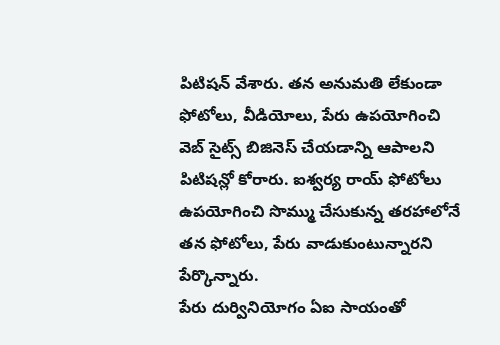పిటిషన్ వేశారు. తన అనుమతి లేకుండా ఫోటోలు, వీడియోలు, పేరు ఉపయోగించి వెబ్ సైట్స్ బిజినెస్ చేయడాన్ని ఆపాలని పిటిషన్లో కోరారు. ఐశ్వర్య రాయ్ ఫోటోలు ఉపయోగించి సొమ్ము చేసుకున్న తరహాలోనే తన ఫోటోలు, పేరు వాడుకుంటున్నారని పేర్కొన్నారు.
పేరు దుర్వినియోగం ఏఐ సాయంతో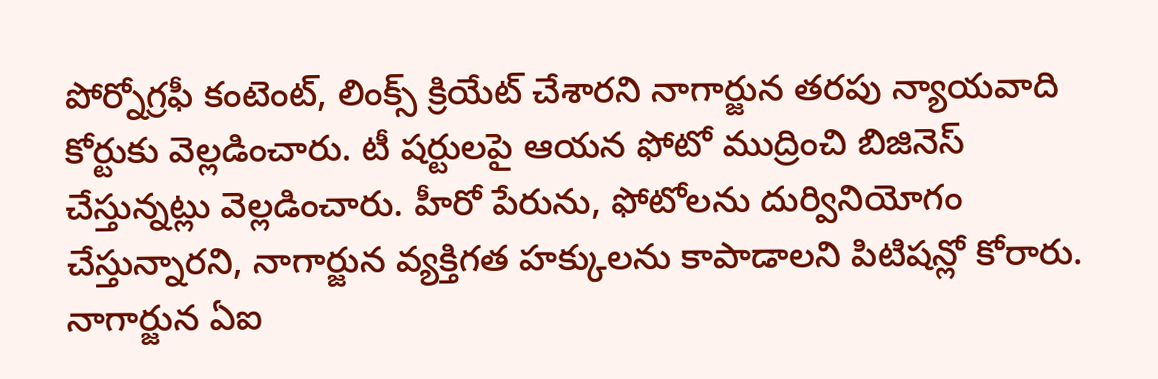పోర్నోగ్రఫీ కంటెంట్, లింక్స్ క్రియేట్ చేశారని నాగార్జున తరపు న్యాయవాది కోర్టుకు వెల్లడించారు. టీ షర్టులపై ఆయన ఫోటో ముద్రించి బిజినెస్ చేస్తున్నట్లు వెల్లడించారు. హీరో పేరును, ఫోటోలను దుర్వినియోగం చేస్తున్నారని, నాగార్జున వ్యక్తిగత హక్కులను కాపాడాలని పిటిషన్లో కోరారు. నాగార్జున ఏఐ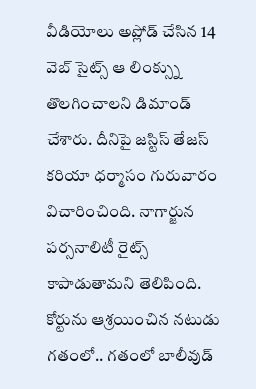వీడియోలు అప్లోడ్ చేసిన 14 వెబ్ సైట్స్ ఆ లింక్స్ను తొలగించాలని డిమాండ్ చేశారు. దీనిపై జస్టిస్ తేజస్ కరియా ధర్మాసం గురువారం విచారించింది. నాగార్జున పర్సనాలిటీ రైట్స్ కాపాడుతామని తెలిపింది.
కోర్టును ఆశ్రయించిన నటుడు
గతంలో.. గతంలో బాలీవుడ్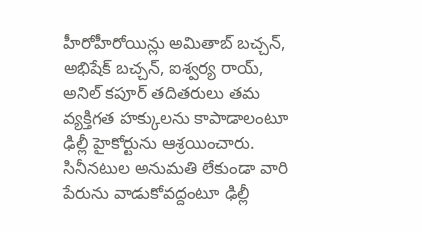హీరోహీరోయిన్లు అమితాబ్ బచ్చన్, అభిషేక్ బచ్చన్, ఐశ్వర్య రాయ్, అనిల్ కపూర్ తదితరులు తమ వ్యక్తిగత హక్కులను కాపాడాలంటూ ఢిల్లీ హైకోర్టును ఆశ్రయించారు. సినీనటుల అనుమతి లేకుండా వారి పేరును వాడుకోవద్దంటూ ఢిల్లీ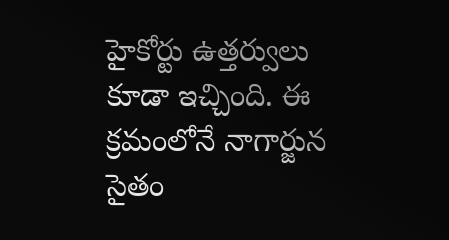హైకోర్టు ఉత్తర్వులు కూడా ఇచ్చింది. ఈ క్రమంలోనే నాగార్జున సైతం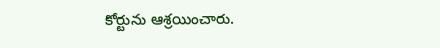కోర్టును ఆశ్రయించారు.